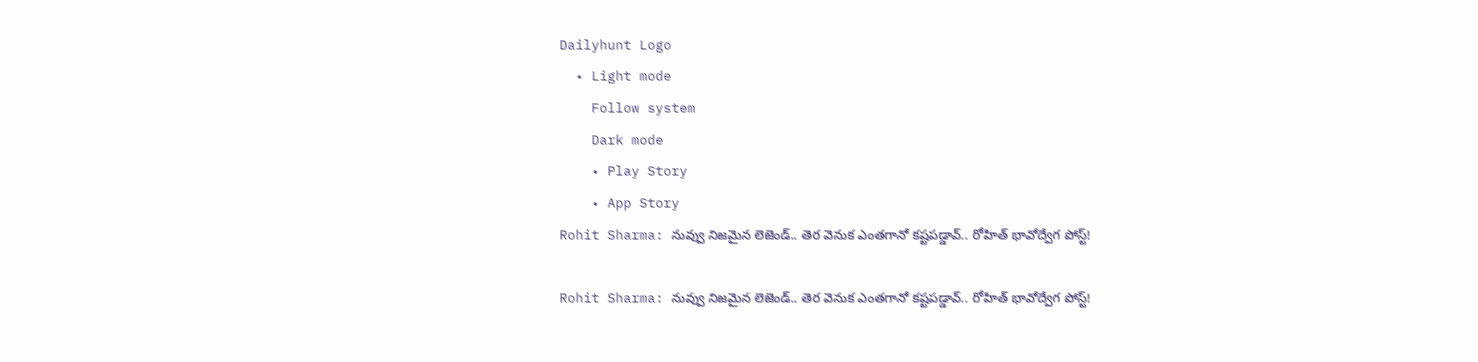Dailyhunt Logo
  • Light mode
    Follow system
    Dark mode
    • Play Story
    • App Story
Rohit Sharma: నువ్వు నిజమైన లెజెండ్.. తెర వెనుక ఎంతగానో కష్టపడ్డావ్.. రోహిత్ భావోద్వేగ పోస్ట్!

Rohit Sharma: నువ్వు నిజమైన లెజెండ్.. తెర వెనుక ఎంతగానో కష్టపడ్డావ్.. రోహిత్ భావోద్వేగ పోస్ట్!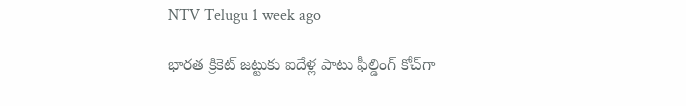NTV Telugu 1 week ago

భారత క్రికెట్ జట్టుకు ఐదేళ్ల పాటు ఫీల్డింగ్ కోచ్‌గా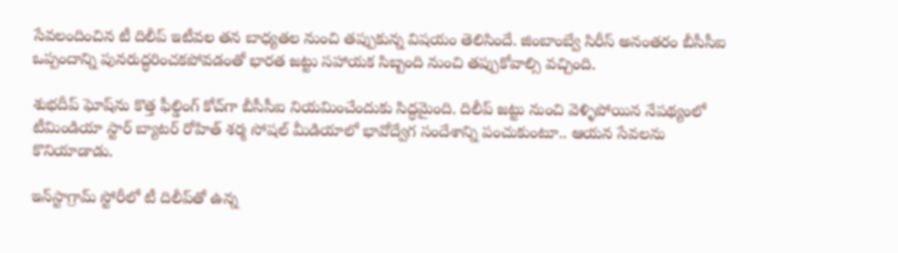సేవలందించిన టీ దిలీప్‌ ఇటీవల తన బాధ్యతల నుంచి తప్పుకున్న విషయం తెలిసిందే. జింబాంబ్వే సిరీస్ అనంతరం బీసీసీఐ ఒప్పందాన్ని పునరుద్ధరించకపోవడంతో భారత జట్టు సహాయక సిబ్బంది నుంచి తప్పుకోవాల్సి వచ్చింది.

శుభదీప్ ఘోష్‌ను కొత్త ఫీల్డింగ్ కోచ్‌గా బీసీసీఐ నియమించేందుకు సిద్ధమైంది. దిలీప్‌ జట్టు నుంచి వెళ్ళిపోయిన నేపథ్యంలో టీమిండియా స్టార్ బ్యాటర్ రోహిత్ శర్మ సోషల్ మీడియాలో భావోద్వేగ సందేశాన్ని పంచుకుంటూ.. ఆయన సేవలను కొనియాడాడు.

ఇన్‌స్టాగ్రామ్ స్టోరీలో టీ దిలీప్‌తో ఉన్న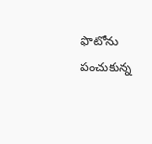ఫొటోను పంచుకున్న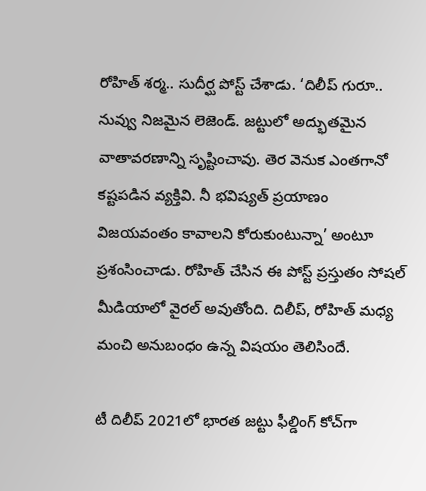రోహిత్ శర్మ.. సుదీర్ఘ పోస్ట్ చేశాడు. ‘దిలీప్ గురూ.. నువ్వు నిజమైన లెజెండ్. జట్టులో అద్భుతమైన వాతావరణాన్ని సృష్టించావు. తెర వెనుక ఎంతగానో కష్టపడిన వ్యక్తివి. నీ భవిష్యత్ ప్రయాణం విజయవంతం కావాలని కోరుకుంటున్నా’ అంటూ ప్రశంసించాడు. రోహిత్ చేసిన ఈ పోస్ట్ ప్రస్తుతం సోషల్ మీడియాలో వైరల్ అవుతోంది. దిలీప్‌, రోహిత్ మధ్య మంచి అనుబంధం ఉన్న విషయం తెలిసిందే.

టీ దిలీప్ 2021లో భారత జట్టు ఫీల్డింగ్ కోచ్‌గా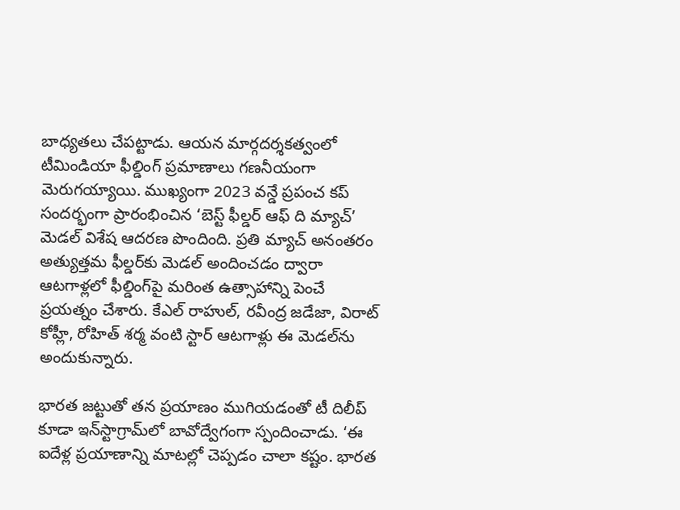బాధ్యతలు చేపట్టాడు. ఆయన మార్గదర్శకత్వంలో టీమిండియా ఫీల్డింగ్ ప్రమాణాలు గణనీయంగా మెరుగయ్యాయి. ముఖ్యంగా 2023 వన్డే ప్రపంచ కప్ సందర్భంగా ప్రారంభించిన ‘బెస్ట్ ఫీల్డర్ ఆఫ్ ది మ్యాచ్’ మెడల్ విశేష ఆదరణ పొందింది. ప్రతి మ్యాచ్ అనంతరం అత్యుత్తమ ఫీల్డర్‌కు మెడల్ అందించడం ద్వారా ఆటగాళ్లలో ఫీల్డింగ్‌పై మరింత ఉత్సాహాన్ని పెంచే ప్రయత్నం చేశారు. కేఎల్ రాహుల్, రవీంద్ర జడేజా, విరాట్ కోహ్లీ, రోహిత్ శర్మ వంటి స్టార్ ఆటగాళ్లు ఈ మెడల్‌ను అందుకున్నారు.

భారత జట్టుతో తన ప్రయాణం ముగియడంతో టీ దిలీప్ కూడా ఇన్‌స్టాగ్రామ్‌లో బావోద్వేగంగా స్పందించాడు. ‘ఈ ఐదేళ్ల ప్రయాణాన్ని మాటల్లో చెప్పడం చాలా కష్టం. భారత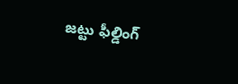జట్టు ఫీల్డింగ్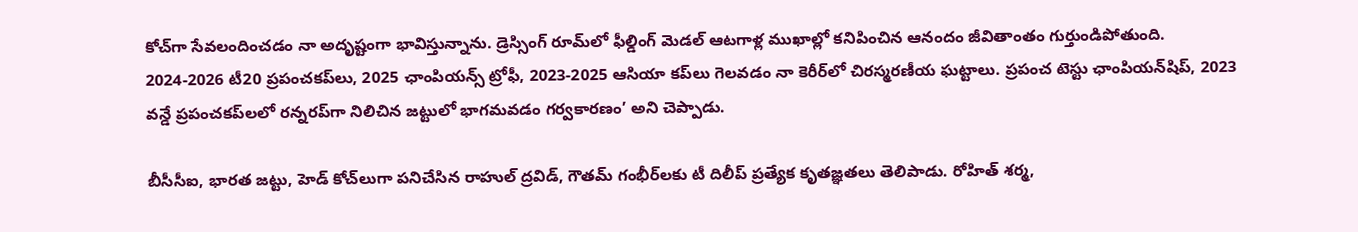కోచ్‌గా సేవలందించడం నా అదృష్టంగా భావిస్తున్నాను. డ్రెస్సింగ్ రూమ్‌లో ఫీల్డింగ్ మెడల్ ఆటగాళ్ల ముఖాల్లో కనిపించిన ఆనందం జీవితాంతం గుర్తుండిపోతుంది. 2024-2026 టీ20 ప్రపంచకప్‌లు, 2025 ఛాంపియన్స్ ట్రోఫీ, 2023-2025 ఆసియా కప్‌లు గెలవడం నా కెరీర్‌లో చిరస్మరణీయ ఘట్టాలు. ప్రపంచ టెస్టు ఛాంపియన్‌షిప్, 2023 వన్డే ప్రపంచకప్‌లలో రన్నరప్‌గా నిలిచిన జట్టులో భాగమవడం గర్వకారణం’ అని చెప్పాడు.

బీసీసీఐ, భారత జట్టు, హెడ్ కోచ్‌లుగా పనిచేసిన రాహుల్ ద్రవిడ్, గౌతమ్ గంభీర్‌లకు టీ దిలీప్ ప్రత్యేక కృతజ్ఞతలు తెలిపాడు. రోహిత్ శర్మ,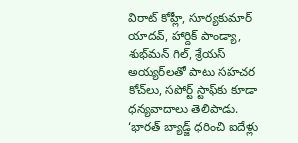విరాట్ కోహ్లీ, సూర్యకుమార్ యాదవ్, హార్దిక్ పాండ్యా, శుభ్‌మన్ గిల్, శ్రేయస్ అయ్యర్‌లతో పాటు సహచర కోచ్‌లు, సపోర్ట్ స్టాఫ్‌కు కూడా ధన్యవాదాలు తెలిపాడు. ‘భారత్ బ్యాడ్జ్ ధరించి ఐదేళ్లు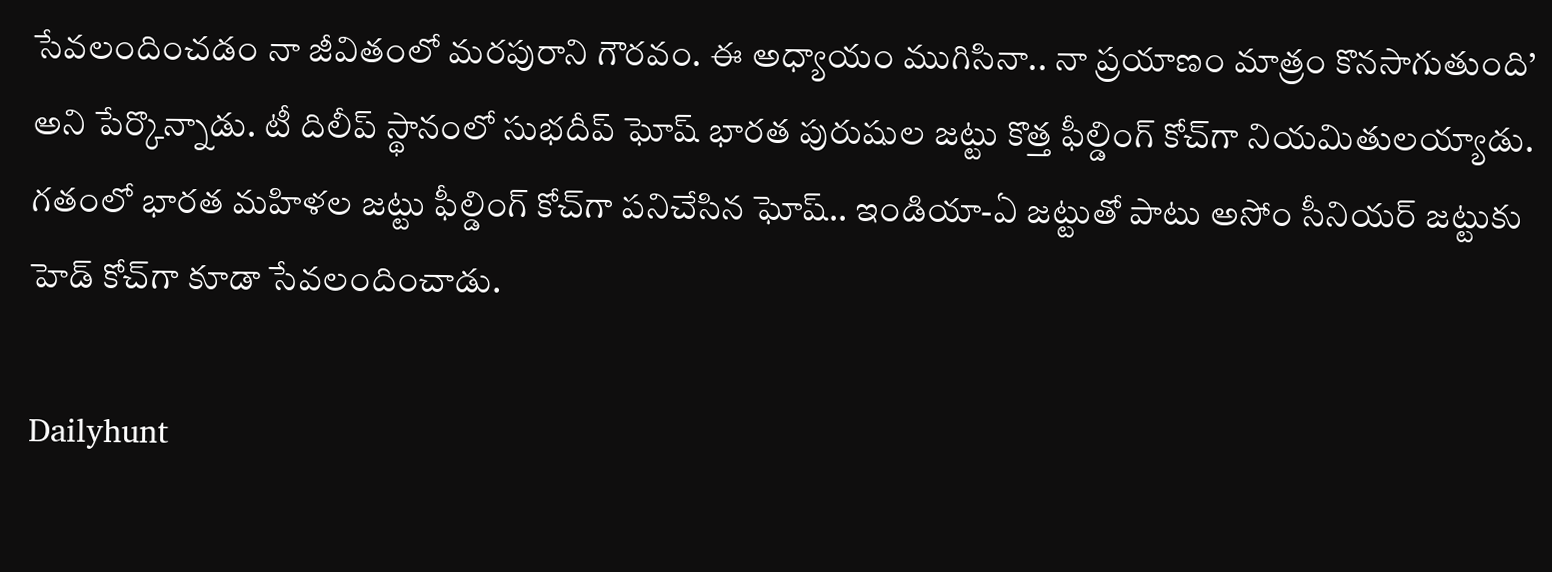సేవలందించడం నా జీవితంలో మరపురాని గౌరవం. ఈ అధ్యాయం ముగిసినా.. నా ప్రయాణం మాత్రం కొనసాగుతుంది’ అని పేర్కొన్నాడు. టీ దిలీప్ స్థానంలో సుభదీప్ ఘోష్ భారత పురుషుల జట్టు కొత్త ఫీల్డింగ్ కోచ్‌గా నియమితులయ్యాడు. గతంలో భారత మహిళల జట్టు ఫీల్డింగ్ కోచ్‌గా పనిచేసిన ఘోష్.. ఇండియా-ఏ జట్టుతో పాటు అసోం సీనియర్ జట్టుకు హెడ్ కోచ్‌గా కూడా సేవలందించాడు.

Dailyhunt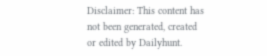Disclaimer: This content has not been generated, created or edited by Dailyhunt.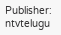Publisher: ntvtelugu